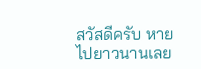สวัสดีครับ หายไปยาวนานเลย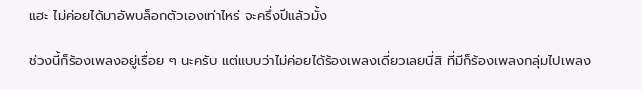แฮะ ไม่ค่อยได้มาอัพบล็อกตัวเองเท่าไหร่ จะครึ่งปีแล้วมั้ง

ช่วงนี้ก็ร้องเพลงอยู่เรื่อย ๆ นะครับ แต่แบบว่าไม่ค่อยได้ร้องเพลงเดี่ยวเลยนี่สิ ที่มีก็ร้องเพลงกลุ่มไปเพลง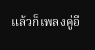แล้วก็เพลงคู่อี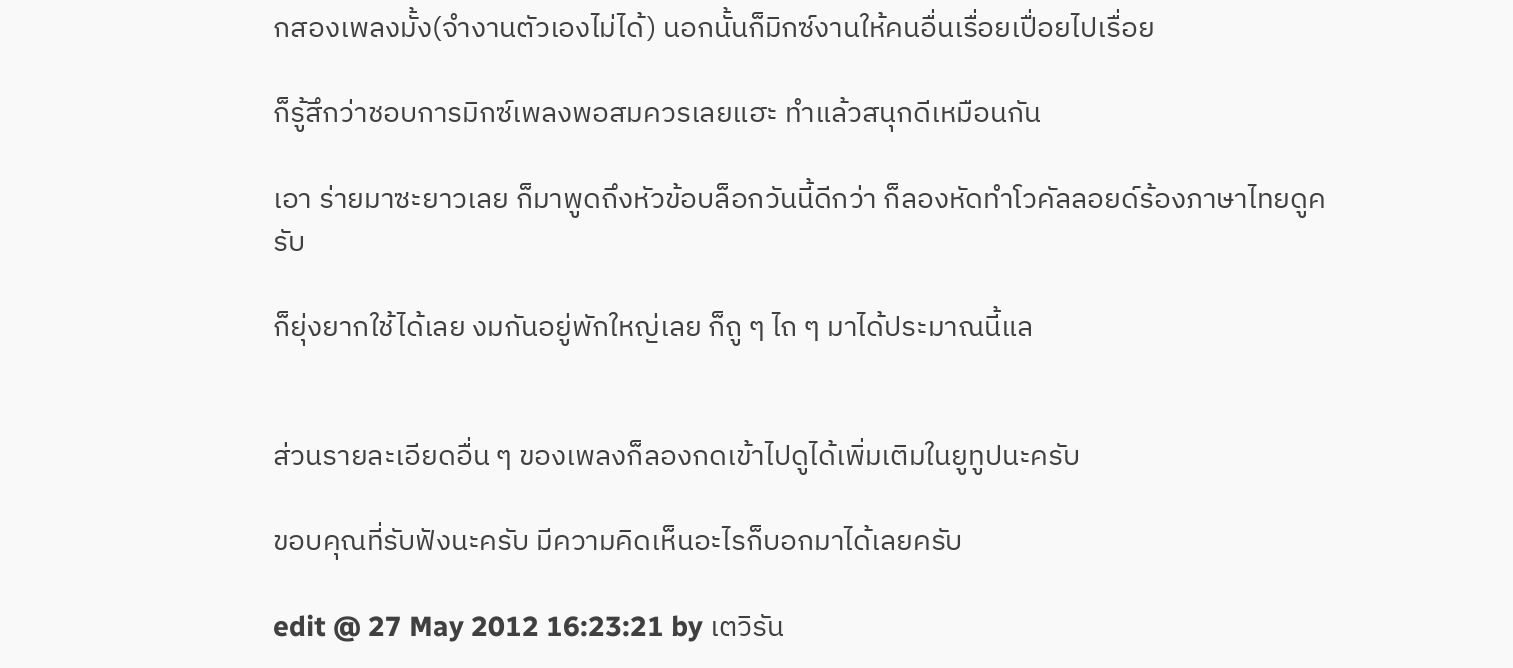กสองเพลงมั้ง(จำงานตัวเองไม่ได้) นอกนั้นก็มิกซ์งานให้คนอื่นเรื่อยเปื่อยไปเรื่อย

ก็รู้สึกว่าชอบการมิกซ์เพลงพอสมควรเลยแฮะ ทำแล้วสนุกดีเหมือนกัน

เอา ร่ายมาซะยาวเลย ก็มาพูดถึงหัวข้อบล็อกวันนี้ดีกว่า ก็ลองหัดทำโวคัลลอยด์ร้องภาษาไทยดูครับ

ก็ยุ่งยากใช้ได้เลย งมกันอยู่พักใหญ่เลย ก็ถู ๆ ไถ ๆ มาได้ประมาณนี้แล


ส่วนรายละเอียดอื่น ๆ ของเพลงก็ลองกดเข้าไปดูได้เพิ่มเติมในยูทูปนะครับ

ขอบคุณที่รับฟังนะครับ มีความคิดเห็นอะไรก็บอกมาได้เลยครับ

edit @ 27 May 2012 16:23:21 by เตวิรัน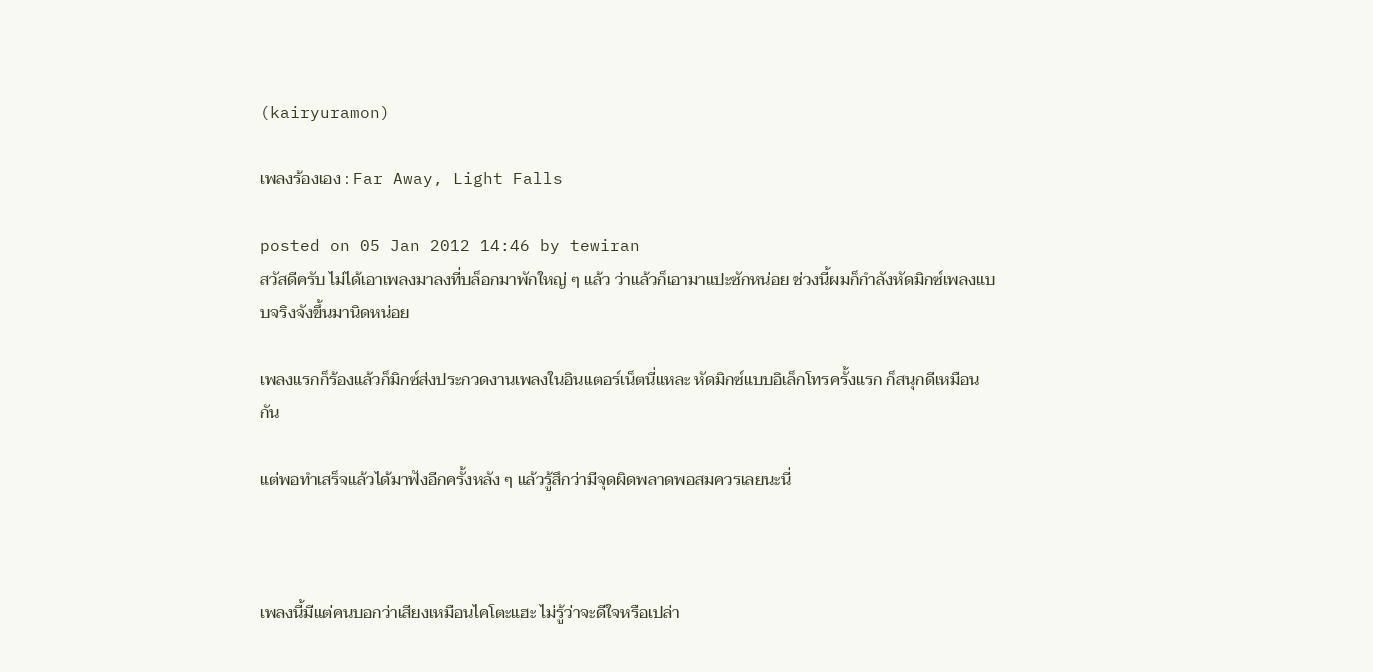(kairyuramon)

เพลงร้องเอง : Far Away, Light Falls

posted on 05 Jan 2012 14:46 by tewiran
สวัสดีครับ ไม่ได้เอาเพลงมาลงที่บล็อกมาพักใหญ่ ๆ แล้ว ว่าแล้วก็เอามาแปะซักหน่อย ช่วงนี้ผมก็กำลังหัดมิกซ์เพลงแบบจริงจังขึ้นมานิดหน่อย

เพลงแรกก็ร้องแล้วก็มิกซ์ส่งประกวดงานเพลงในอินเเตอร์เน็ตนี่แหละ หัดมิกซ์แบบอิเล็กโทรครั้งแรก ก็สนุกดีเหมือนกัน

แต่พอทำเสร็จแล้วได้มาฟังอีกครั้งหลัง ๆ แล้วรู้สึกว่ามีจุดผิดพลาดพอสมควรเลยนะนี่



เพลงนี้มีแต่คนบอกว่าเสียงเหมือนไคโตะแฮะ ไม่รู้ว่าจะดีใจหรือเปล่า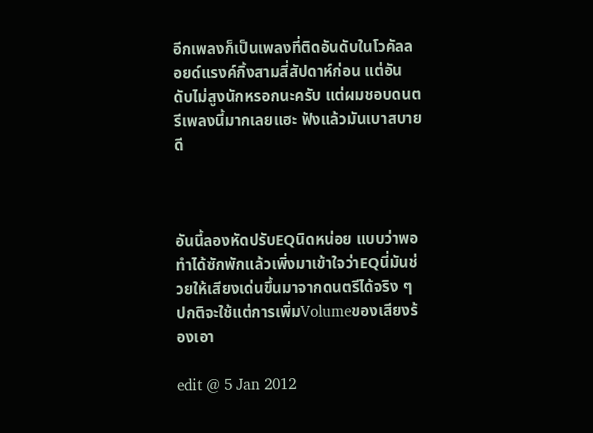อีกเพลงก็เป็นเพลงที่ติดอันดับในโวคัลลอยด์แรงค์กิ้งสามสี่สัปดาห์ก่อน แต่อันดับไม่สูงนักหรอกนะครับ แต่ผมชอบดนตรีเพลงนี้มากเลยแฮะ ฟังแล้วมันเบาสบายดี



อันนี้ลองหัดปรับEQนิดหน่อย แบบว่าพอทำได้ซักพักแล้วเพิ่งมาเข้าใจว่าEQนี่มันช่วยให้เสียงเด่นขึ้นมาจากดนตรีได้จริง ๆ ปกติจะใช้แต่การเพิ่มVolumeของเสียงร้องเอา

edit @ 5 Jan 2012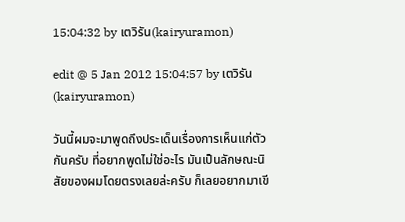15:04:32 by เตวิรัน(kairyuramon)

edit @ 5 Jan 2012 15:04:57 by เตวิรัน(kairyuramon)

วันนี้ผมจะมาพูดถึงประเด็นเรื่องการเห็นแก่ตัวกันครับ ที่อยากพูดไม่ใช่อะไร มันเป็นลักษณะนิสัยของผมโดยตรงเลยล่ะครับ ก็เลยอยากมาเขี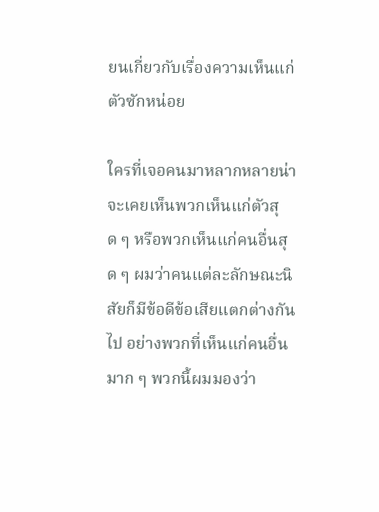ยนเกี่ยวกับเรื่องความเห็นแก่ตัวซักหน่อย

ใครที่เจอคนมาหลากหลายน่าจะเคยเห็นพวกเห็นแก่ตัวสุด ๆ หรือพวกเห็นแก่คนอื่นสุด ๆ ผมว่าคนแต่ละลักษณะนิสัยก็มีข้อดีข้อเสียแตกต่างกันไป อย่างพวกที่เห็นแก่คนอื่นมาก ๆ พวกนี้ผมมองว่า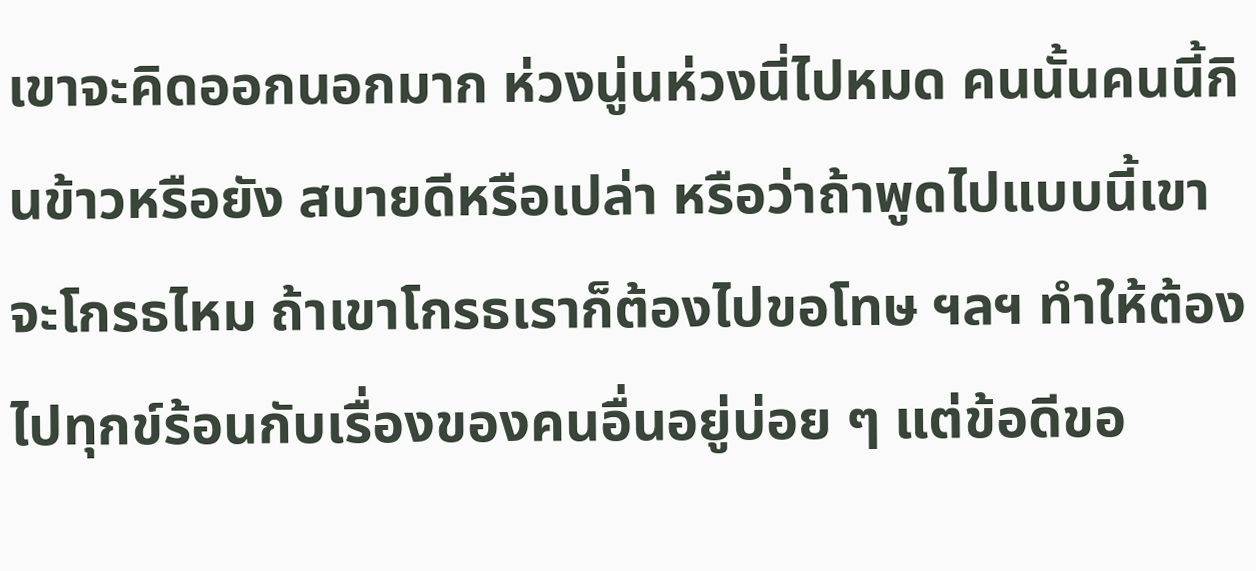เขาจะคิดออกนอกมาก ห่วงนู่นห่วงนี่ไปหมด คนนั้นคนนี้กินข้าวหรือยัง สบายดีหรือเปล่า หรือว่าถ้าพูดไปแบบนี้เขาจะโกรธไหม ถ้าเขาโกรธเราก็ต้องไปขอโทษ ฯลฯ ทำให้ต้องไปทุกข์ร้อนกับเรื่องของคนอื่นอยู่บ่อย ๆ แต่ข้อดีขอ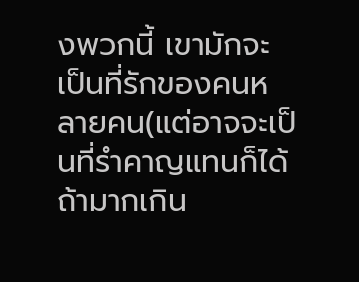งพวกนี้ เขามักจะเป็นที่รักของคนหลายคน(แต่อาจจะเป็นที่รำคาญแทนก็ได้ ถ้ามากเกิน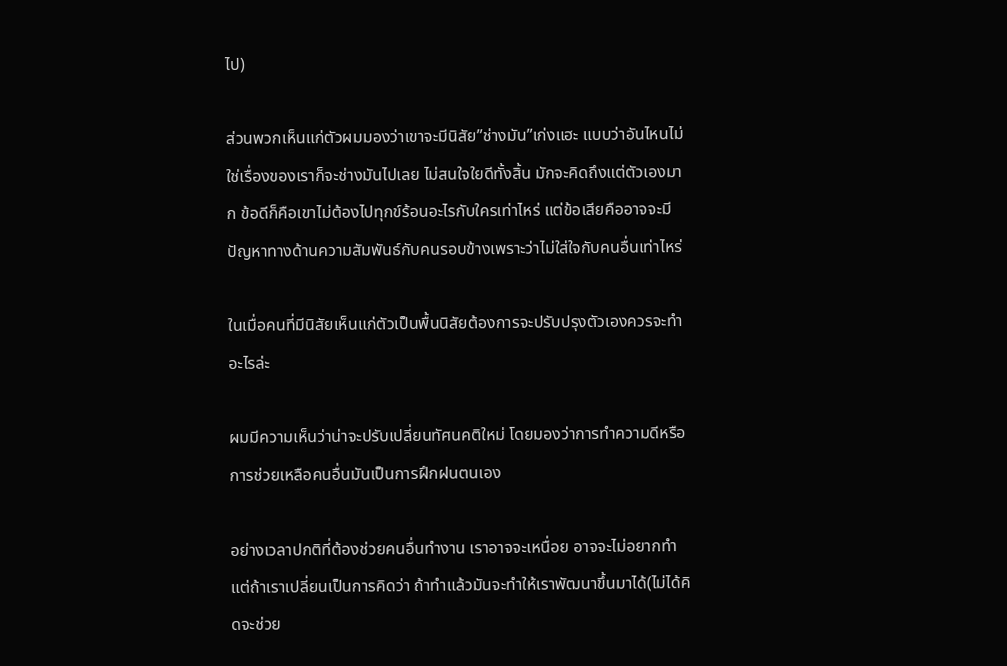ไป)

ส่วนพวกเห็นแก่ตัวผมมองว่าเขาจะมีนิสัย”ช่างมัน”เก่งแฮะ แบบว่าอันไหนไม่ใช่เรื่องของเราก็จะช่างมันไปเลย ไม่สนใจใยดีทั้งสิ้น มักจะคิดถึงแต่ตัวเองมาก ข้อดีก็คือเขาไม่ต้องไปทุกข์ร้อนอะไรกับใครเท่าไหร่ แต่ข้อเสียคืออาจจะมีปัญหาทางด้านความสัมพันธ์กับคนรอบข้างเพราะว่าไม่ใส่ใจกับคนอื่นเท่าไหร่

ในเมื่อคนที่มีนิสัยเห็นแก่ตัวเป็นพื้นนิสัยต้องการจะปรับปรุงตัวเองควรจะทำอะไรล่ะ

ผมมีความเห็นว่าน่าจะปรับเปลี่ยนทัศนคติใหม่ โดยมองว่าการทำความดีหรือการช่วยเหลือคนอื่นมันเป็นการฝึกฝนตนเอง

อย่างเวลาปกติที่ต้องช่วยคนอื่นทำงาน เราอาจจะเหนื่อย อาจจะไม่อยากทำ แต่ถ้าเราเปลี่ยนเป็นการคิดว่า ถ้าทำแล้วมันจะทำให้เราพัฒนาขึ้นมาได้(ไม่ได้คิดจะช่วย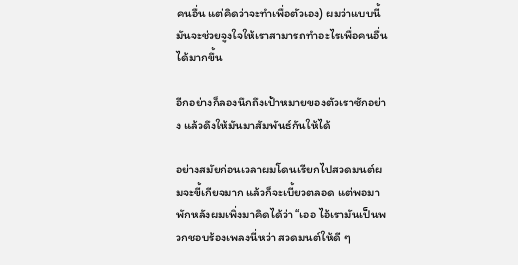คนอื่น แต่คิดว่าจะทำเพื่อตัวเอง) ผมว่าแบบนี้มันจะช่วยจูงใจให้เราสามารถทำอะไรเพื่อคนอื่นได้มากขึ้น

อีกอย่างก็ลองนึกถึงเป้าหมายของตัวเราซักอย่าง แล้วดึงให้มันมาสัมพันธ์กันให้ได้

อย่างสมัยก่อนเวลาผมโดนเรียกไปสวดมนต์ผมจะขี้เกียจมาก แล้วก็จะเบี้ยวตลอด แต่พอมาพักหลังผมเพิ่งมาคิดได้ว่า “เออ ไอ้เรามันเป็นพวกชอบร้องเพลงนี่หว่า สวดมนต์ให้ดี ๆ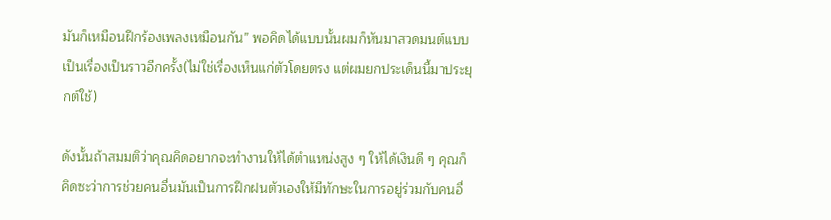มันก็เหมือนฝึกร้องเพลงเหมือนกัน” พอคิดได้แบบนั้นผมก็หันมาสวดมนต์แบบเป็นเรื่องเป็นราวอีกครั้ง(ไม่ใช่เรื่องเห็นแก่ตัวโดยตรง แต่ผมยกประเด็นนี้มาประยุกต์ใช้)

ดังนั้นถ้าสมมติว่าคุณคิดอยากจะทำงานให้ได้ตำแหน่งสูง ๆ ให้ได้เงินดี ๆ คุณก็คิดซะว่าการช่วยคนอื่นมันเป็นการฝึกฝนตัวเองให้มีทักษะในการอยู่ร่วมกับคนอื่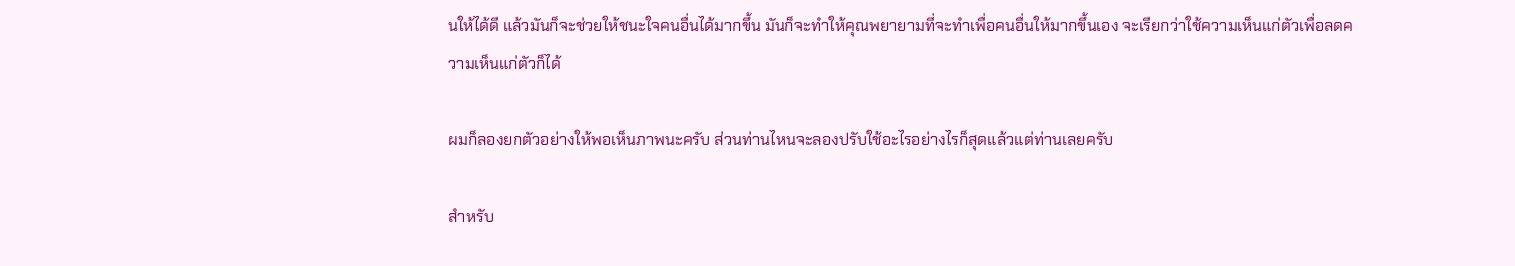นให้ได้ดี แล้วมันก็จะช่วยให้ชนะใจคนอื่นได้มากขึ้น มันก็จะทำให้คุณพยายามที่จะทำเพื่อคนอื่นให้มากขึ้นเอง จะเรียกว่าใช้ความเห็นแก่ตัวเพื่อลดความเห็นแก่ตัวก็ได้

ผมก็ลองยกตัวอย่างให้พอเห็นภาพนะครับ ส่วนท่านไหนจะลองปรับใช้อะไรอย่างไรก็สุดแล้วแต่ท่านเลยครับ

สำหรับ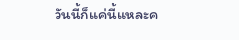วันนี้ก็แค่นี้แหละค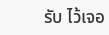รับ ไว้เจอ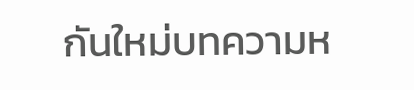กันใหม่บทความห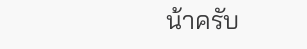น้าครับ